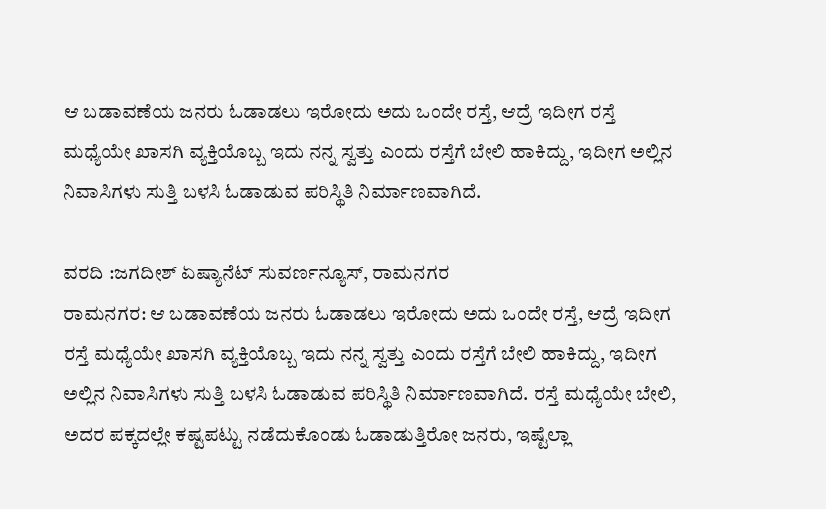ಆ ಬಡಾವಣೆಯ ಜನರು ಓಡಾಡಲು ಇರೋದು ಅದು ಒಂದೇ ರಸ್ತೆ, ಆದ್ರೆ ಇದೀಗ ರಸ್ತೆ ಮಧ್ಯೆಯೇ ಖಾಸಗಿ ವ್ಯಕ್ತಿಯೊಬ್ಬ ಇದು ನನ್ನ ಸ್ವತ್ತು ಎಂದು ರಸ್ತೆಗೆ ಬೇಲಿ ಹಾಕಿದ್ದು, ಇದೀಗ ಅಲ್ಲಿನ ನಿವಾಸಿಗಳು ಸುತ್ತಿ ಬಳಸಿ ಓಡಾಡುವ ಪರಿಸ್ಥಿತಿ ನಿರ್ಮಾಣವಾಗಿದೆ.

ವರದಿ :ಜಗದೀಶ್ ಏಷ್ಯಾನೆಟ್ ಸುವರ್ಣನ್ಯೂಸ್, ರಾಮನಗರ
ರಾಮನಗರ: ಆ ಬಡಾವಣೆಯ ಜನರು ಓಡಾಡಲು ಇರೋದು ಅದು ಒಂದೇ ರಸ್ತೆ, ಆದ್ರೆ ಇದೀಗ ರಸ್ತೆ ಮಧ್ಯೆಯೇ ಖಾಸಗಿ ವ್ಯಕ್ತಿಯೊಬ್ಬ ಇದು ನನ್ನ ಸ್ವತ್ತು ಎಂದು ರಸ್ತೆಗೆ ಬೇಲಿ ಹಾಕಿದ್ದು, ಇದೀಗ ಅಲ್ಲಿನ ನಿವಾಸಿಗಳು ಸುತ್ತಿ ಬಳಸಿ ಓಡಾಡುವ ಪರಿಸ್ಥಿತಿ ನಿರ್ಮಾಣವಾಗಿದೆ. ರಸ್ತೆ ಮಧ್ಯೆಯೇ ಬೇಲಿ, ಅದರ ಪಕ್ಕದಲ್ಲೇ ಕಷ್ಟಪಟ್ಟು ನಡೆದುಕೊಂಡು ಓಡಾಡುತ್ತಿರೋ ಜನರು, ಇಷ್ಟೆಲ್ಲಾ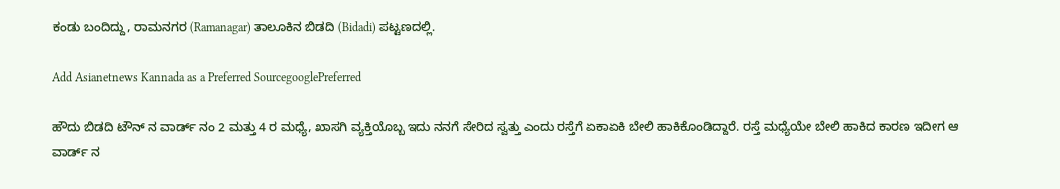ಕಂಡು ಬಂದಿದ್ದು, ರಾಮನಗರ (Ramanagar) ತಾಲೂಕಿನ ಬಿಡದಿ (Bidadi) ಪಟ್ಟಣದಲ್ಲಿ.

Add Asianetnews Kannada as a Preferred SourcegooglePreferred

ಹೌದು ಬಿಡದಿ ಟೌನ್ ನ ವಾರ್ಡ್ ನಂ 2 ಮತ್ತು 4 ರ ಮಧ್ಯೆ, ಖಾಸಗಿ ವ್ಯಕ್ತಿಯೊಬ್ಬ ಇದು ನನಗೆ ಸೇರಿದ ಸ್ವತ್ತು ಎಂದು ರಸ್ತೆಗೆ ಏಕಾಏಕಿ ಬೇಲಿ ಹಾಕಿಕೊಂಡಿದ್ದಾರೆ. ರಸ್ತೆ ಮಧ್ಯೆಯೇ ಬೇಲಿ ಹಾಕಿದ ಕಾರಣ ಇದೀಗ ಆ ವಾರ್ಡ್ ನ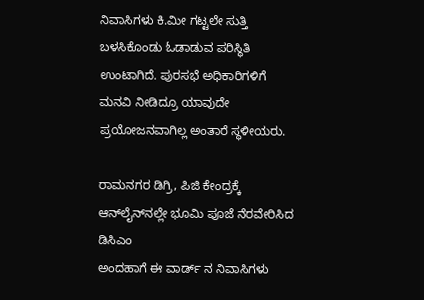ನಿವಾಸಿಗಳು ಕಿ.ಮೀ ಗಟ್ಟಲೇ ಸುತ್ತಿ ಬಳಸಿಕೊಂಡು ಓಡಾಡುವ ಪರಿಸ್ಥಿತಿ ಉಂಟಾಗಿದೆ. ಪುರಸಭೆ ಅಧಿಕಾರಿಗಳಿಗೆ ಮನವಿ ನೀಡಿದ್ರೂ ಯಾವುದೇ ಪ್ರಯೋಜನವಾಗಿಲ್ಲ ಅಂತಾರೆ ಸ್ಥಳೀಯರು.

ರಾಮನಗರ ಡಿಗ್ರಿ, ಪಿಜಿ ಕೇಂದ್ರಕ್ಕೆ ಆನ್‌ಲೈನ್‌ನಲ್ಲೇ ಭೂಮಿ ಪೂಜೆ ನೆರವೇರಿಸಿದ ಡಿಸಿಎಂ
ಅಂದಹಾಗೆ ಈ ವಾರ್ಡ್ ನ ನಿವಾಸಿಗಳು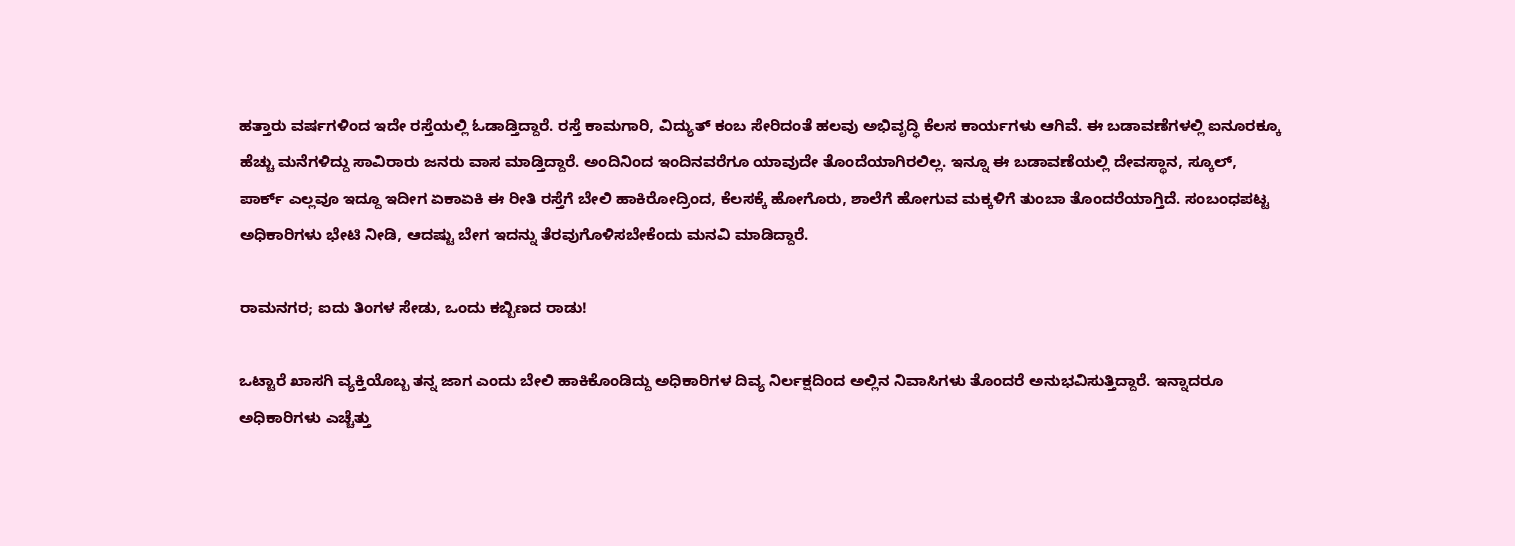ಹತ್ತಾರು ವರ್ಷಗಳಿಂದ ಇದೇ ರಸ್ತೆಯಲ್ಲಿ ಓಡಾಡ್ತಿದ್ದಾರೆ. ರಸ್ತೆ ಕಾಮಗಾರಿ, ವಿದ್ಯುತ್ ಕಂಬ ಸೇರಿದಂತೆ ಹಲವು ಅಭಿವೃದ್ಧಿ ಕೆಲಸ ಕಾರ್ಯಗಳು ಆಗಿವೆ. ಈ ಬಡಾವಣೆಗಳಲ್ಲಿ ಐನೂರಕ್ಕೂ ಹೆಚ್ಚು ಮನೆಗಳಿದ್ದು ಸಾವಿರಾರು ಜನರು ವಾಸ ಮಾಡ್ತಿದ್ದಾರೆ. ಅಂದಿನಿಂದ ಇಂದಿನವರೆಗೂ ಯಾವುದೇ ತೊಂದೆಯಾಗಿರಲಿಲ್ಲ. ಇನ್ನೂ ಈ ಬಡಾವಣೆಯಲ್ಲಿ ದೇವಸ್ಥಾನ, ಸ್ಕೂಲ್, ಪಾರ್ಕ್ ಎಲ್ಲವೂ ಇದ್ದೂ ಇದೀಗ ಏಕಾಏಕಿ ಈ ರೀತಿ ರಸ್ತೆಗೆ ಬೇಲಿ ಹಾಕಿರೋದ್ರಿಂದ, ಕೆಲಸಕ್ಕೆ ಹೋಗೊರು, ಶಾಲೆಗೆ ಹೋಗುವ ಮಕ್ಕಳಿಗೆ ತುಂಬಾ ತೊಂದರೆಯಾಗ್ತಿದೆ‌. ಸಂಬಂಧಪಟ್ಟ ಅಧಿಕಾರಿಗಳು ಭೇಟಿ ನೀಡಿ, ಆದಷ್ಟು ಬೇಗ ಇದನ್ನು ತೆರವುಗೊಳಿಸಬೇಕೆಂದು ಮನವಿ ಮಾಡಿದ್ದಾರೆ.

ರಾಮನಗರ; ಐದು ತಿಂಗಳ ಸೇಡು, ಒಂದು ಕಬ್ಬಿಣದ ರಾಡು!

ಒಟ್ಟಾರೆ ಖಾಸಗಿ ವ್ಯಕ್ತಿಯೊಬ್ಬ ತನ್ನ ಜಾಗ ಎಂದು ಬೇಲಿ ಹಾಕಿಕೊಂಡಿದ್ದು ಅಧಿಕಾರಿಗಳ ದಿವ್ಯ ನಿರ್ಲಕ್ಷದಿಂದ ಅಲ್ಲಿನ ನಿವಾಸಿಗಳು ತೊಂದರೆ ಅನುಭವಿಸುತ್ತಿದ್ದಾರೆ. ಇನ್ನಾದರೂ ಅಧಿಕಾರಿಗಳು ಎಚ್ಚೆತ್ತು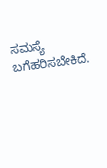ಸಮಸ್ಯೆ ಬಗೆಹರಿಸಬೇಕಿದೆ.